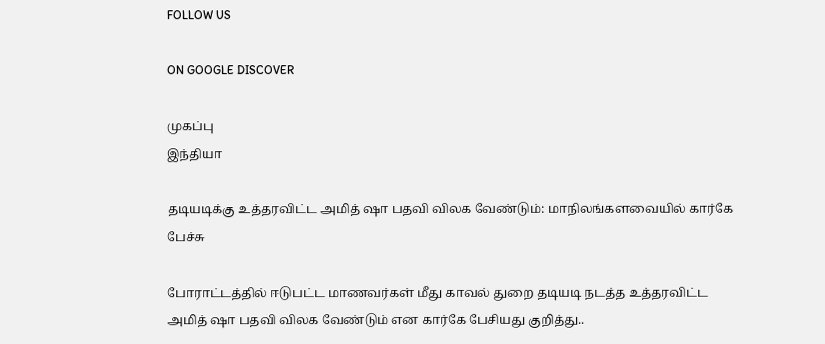FOLLOW US

ON GOOGLE DISCOVER

முகப்பு
இந்தியா

தடியடிக்கு உத்தரவிட்ட அமித் ஷா பதவி விலக வேண்டும்: மாநிலங்களவையில் கார்கே பேச்சு

போராட்டத்தில் ஈடுபட்ட மாணவர்கள் மீது காவல் துறை தடியடி நடத்த உத்தரவிட்ட அமித் ஷா பதவி விலக வேண்டும் என கார்கே பேசியது குறித்து..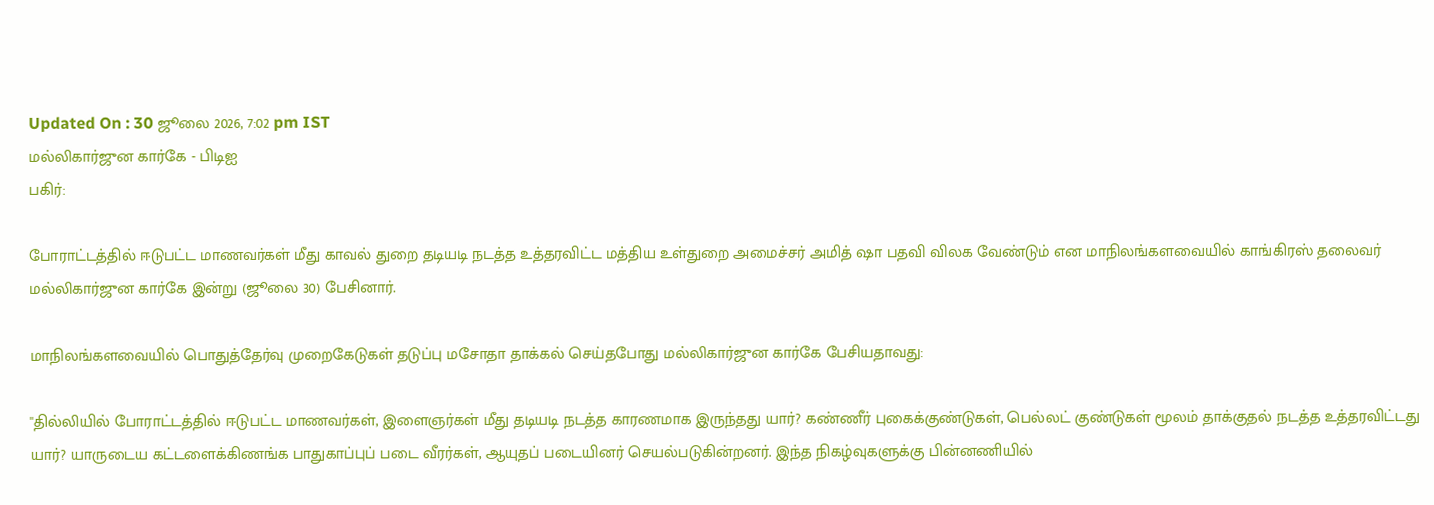Updated On : 30 ஜூலை 2026, 7:02 pm IST
மல்லிகார்ஜுன கார்கே - பிடிஐ
பகிர்:

போராட்டத்தில் ஈடுபட்ட மாணவர்கள் மீது காவல் துறை தடியடி நடத்த உத்தரவிட்ட மத்திய உள்துறை அமைச்சர் அமித் ஷா பதவி விலக வேண்டும் என மாநிலங்களவையில் காங்கிரஸ் தலைவர் மல்லிகார்ஜுன கார்கே இன்று (ஜூலை 30) பேசினார்.

மாநிலங்களவையில் பொதுத்தேர்வு முறைகேடுகள் தடுப்பு மசோதா தாக்கல் செய்தபோது மல்லிகார்ஜுன கார்கே பேசியதாவது:

''தில்லியில் போராட்டத்தில் ஈடுபட்ட மாணவர்கள், இளைஞர்கள் மீது தடியடி நடத்த காரணமாக இருந்தது யார்? கண்ணீர் புகைக்குண்டுகள், பெல்லட் குண்டுகள் மூலம் தாக்குதல் நடத்த உத்தரவிட்டது யார்? யாருடைய கட்டளைக்கிணங்க பாதுகாப்புப் படை வீரர்கள், ஆயுதப் படையினர் செயல்படுகின்றனர். இந்த நிகழ்வுகளுக்கு பின்னணியில்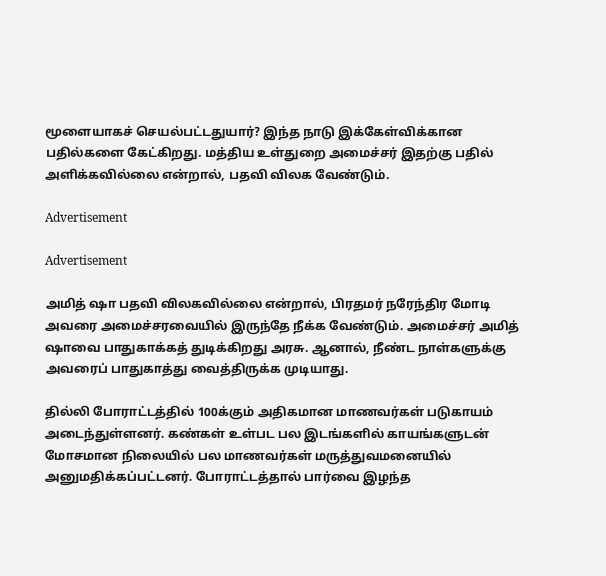மூளையாகச் செயல்பட்டதுயார்? இந்த நாடு இக்கேள்விக்கான பதில்களை கேட்கிறது. மத்திய உள்துறை அமைச்சர் இதற்கு பதில் அளிக்கவில்லை என்றால், பதவி விலக வேண்டும்.

Advertisement

Advertisement

அமித் ஷா பதவி விலகவில்லை என்றால், பிரதமர் நரேந்திர மோடி அவரை அமைச்சரவையில் இருந்தே நீக்க வேண்டும். அமைச்சர் அமித் ஷாவை பாதுகாக்கத் துடிக்கிறது அரசு. ஆனால், நீண்ட நாள்களுக்கு அவரைப் பாதுகாத்து வைத்திருக்க முடியாது.

தில்லி போராட்டத்தில் 100க்கும் அதிகமான மாணவர்கள் படுகாயம் அடைந்துள்ளனர். கண்கள் உள்பட பல இடங்களில் காயங்களுடன் மோசமான நிலையில் பல மாணவர்கள் மருத்துவமனையில் அனுமதிக்கப்பட்டனர். போராட்டத்தால் பார்வை இழந்த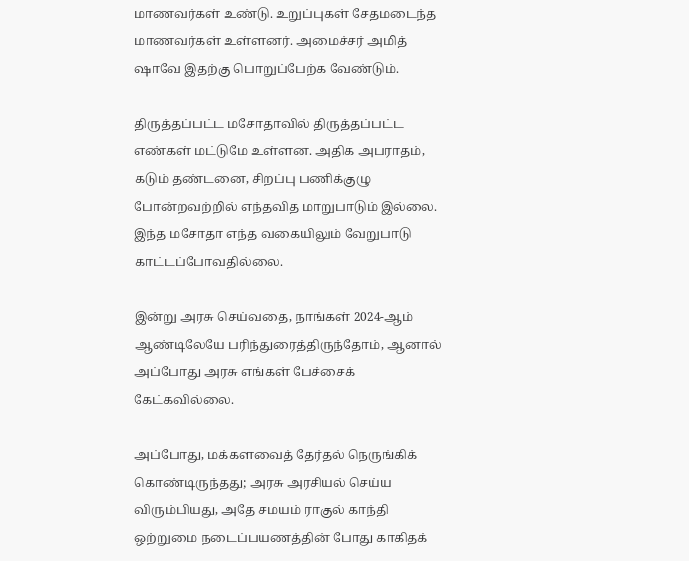மாணவர்கள் உண்டு. உறுப்புகள் சேதமடைந்த மாணவர்கள் உள்ளனர். அமைச்சர் அமித் ஷாவே இதற்கு பொறுப்பேற்க வேண்டும்.

திருத்தப்பட்ட மசோதாவில் திருத்தப்பட்ட எண்கள் மட்டுமே உள்ளன. அதிக அபராதம், கடும் தண்டனை, சிறப்பு பணிக்குழு போன்றவற்றில் எந்தவித மாறுபாடும் இல்லை. இந்த மசோதா எந்த வகையிலும் வேறுபாடு காட்டப்போவதில்லை.

இன்று அரசு செய்வதை, நாங்கள் 2024-ஆம் ஆண்டிலேயே பரிந்துரைத்திருந்தோம், ஆனால் அப்போது அரசு எங்கள் பேச்சைக் கேட்கவில்லை.

அப்போது, மக்களவைத் தேர்தல் நெருங்கிக் கொண்டிருந்தது; அரசு அரசியல் செய்ய விரும்பியது, அதே சமயம் ராகுல் காந்தி ஒற்றுமை நடைப்பயணத்தின் போது காகிதக்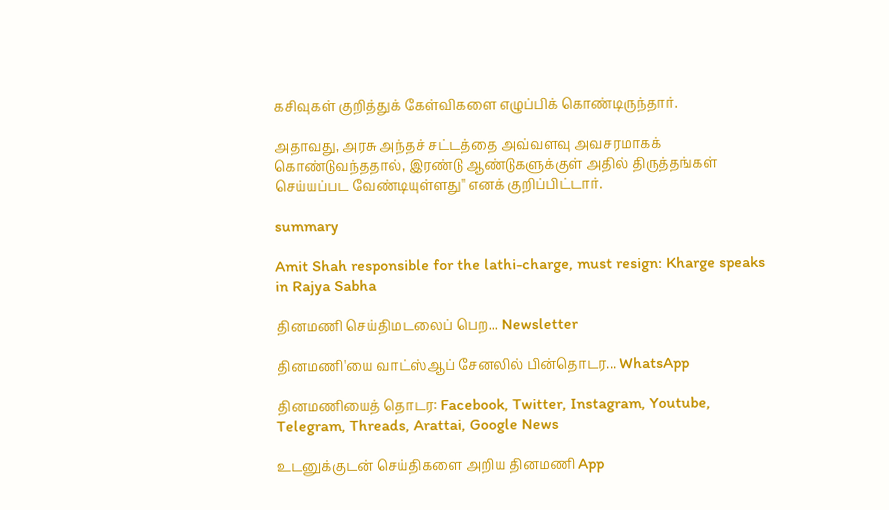கசிவுகள் குறித்துக் கேள்விகளை எழுப்பிக் கொண்டிருந்தார்.

அதாவது, அரசு அந்தச் சட்டத்தை அவ்வளவு அவசரமாகக் கொண்டுவந்ததால், இரண்டு ஆண்டுகளுக்குள் அதில் திருத்தங்கள் செய்யப்பட வேண்டியுள்ளது'' எனக் குறிப்பிட்டார்.

summary

Amit Shah responsible for the lathi-charge, must resign: Kharge speaks in Rajya Sabha

தினமணி செய்திமடலைப் பெற... Newsletter

தினமணி'யை வாட்ஸ்ஆப் சேனலில் பின்தொடர... WhatsApp

தினமணியைத் தொடர: Facebook, Twitter, Instagram, Youtube, Telegram, Threads, Arattai, Google News

உடனுக்குடன் செய்திகளை அறிய தினமணி App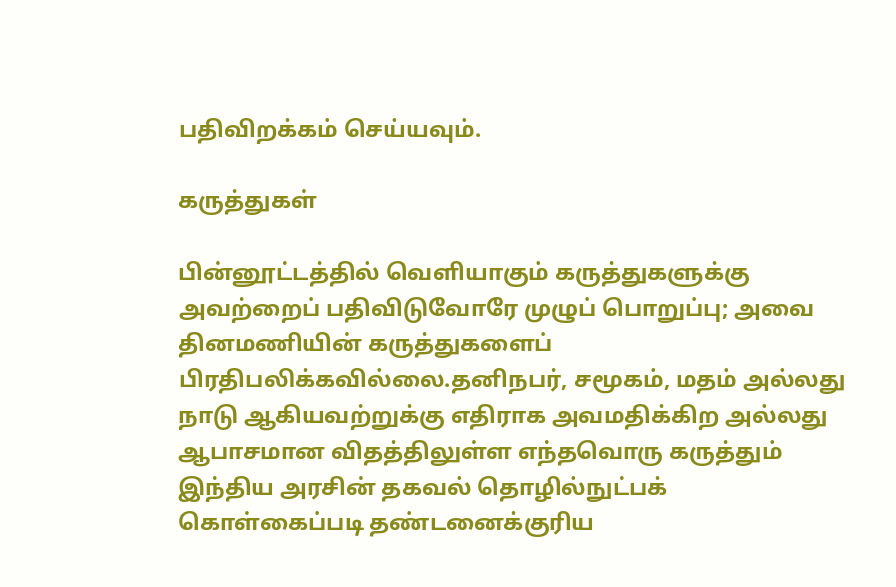பதிவிறக்கம் செய்யவும்.

கருத்துகள்

பின்னூட்டத்தில் வெளியாகும் கருத்துகளுக்கு அவற்றைப் பதிவிடுவோரே முழுப் பொறுப்பு; அவை தினமணியின் கருத்துகளைப் பிரதிபலிக்கவில்லை.தனிநபர், சமூகம், மதம் அல்லது நாடு ஆகியவற்றுக்கு எதிராக அவமதிக்கிற அல்லது ஆபாசமான விதத்திலுள்ள எந்தவொரு கருத்தும் இந்திய அரசின் தகவல் தொழில்நுட்பக் கொள்கைப்படி தண்டனைக்குரிய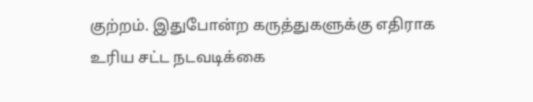குற்றம். இதுபோன்ற கருத்துகளுக்கு எதிராக உரிய சட்ட நடவடிக்கை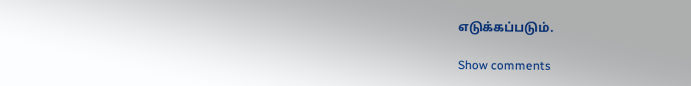எடுக்கப்படும்.

Show comments